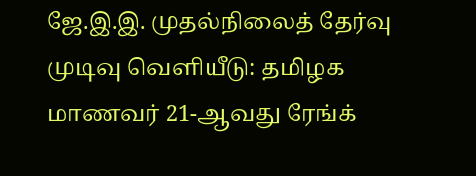ஜே.இ.இ. முதல்நிலைத் தேர்வு முடிவு வெளியீடு: தமிழக மாணவர் 21-ஆவது ரேங்க்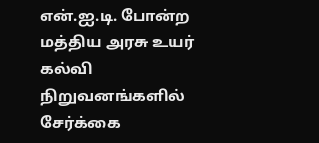என்.ஐ.டி. போன்ற மத்திய அரசு உயர் கல்வி நிறுவனங்களில் சேர்க்கை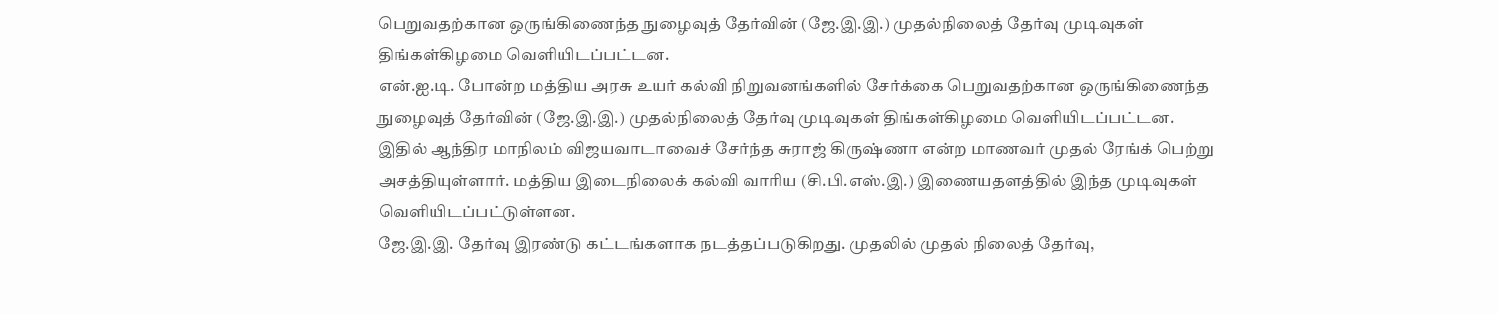பெறுவதற்கான ஒருங்கிணைந்த நுழைவுத் தேர்வின் (ஜே.இ.இ.) முதல்நிலைத் தேர்வு முடிவுகள் திங்கள்கிழமை வெளியிடப்பட்டன.
என்.ஐ.டி. போன்ற மத்திய அரசு உயர் கல்வி நிறுவனங்களில் சேர்க்கை பெறுவதற்கான ஒருங்கிணைந்த நுழைவுத் தேர்வின் (ஜே.இ.இ.) முதல்நிலைத் தேர்வு முடிவுகள் திங்கள்கிழமை வெளியிடப்பட்டன.
இதில் ஆந்திர மாநிலம் விஜயவாடாவைச் சேர்ந்த சுராஜ் கிருஷ்ணா என்ற மாணவர் முதல் ரேங்க் பெற்று அசத்தியுள்ளார். மத்திய இடைநிலைக் கல்வி வாரிய (சி.பி.எஸ்.இ.) இணையதளத்தில் இந்த முடிவுகள் வெளியிடப்பட்டுள்ளன.
ஜே.இ.இ. தேர்வு இரண்டு கட்டங்களாக நடத்தப்படுகிறது. முதலில் முதல் நிலைத் தேர்வு,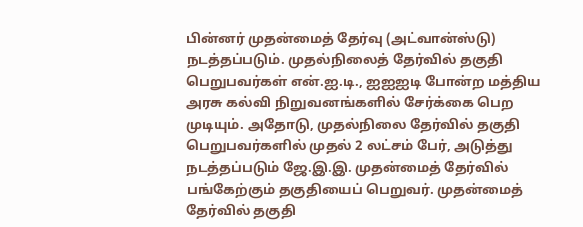பின்னர் முதன்மைத் தேர்வு (அட்வான்ஸ்டு) நடத்தப்படும். முதல்நிலைத் தேர்வில் தகுதி பெறுபவர்கள் என்.ஐ.டி., ஐஐஐடி போன்ற மத்திய அரசு கல்வி நிறுவனங்களில் சேர்க்கை பெற முடியும். அதோடு, முதல்நிலை தேர்வில் தகுதி பெறுபவர்களில் முதல் 2 லட்சம் பேர், அடுத்து நடத்தப்படும் ஜே.இ.இ. முதன்மைத் தேர்வில் பங்கேற்கும் தகுதியைப் பெறுவர். முதன்மைத் தேர்வில் தகுதி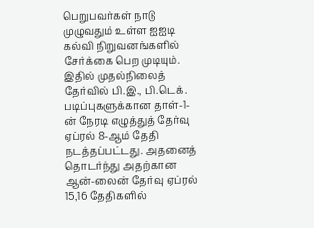பெறுபவர்கள் நாடு முழுவதும் உள்ள ஐஐடி கல்வி நிறுவனங்களில் சேர்க்கை பெற முடியும்.
இதில் முதல்நிலைத் தேர்வில் பி.இ., பி.டெக். படிப்புகளுக்கான தாள்-1-ன் நேரடி எழுத்துத் தேர்வு ஏப்ரல் 8-ஆம் தேதி நடத்தப்பட்டது. அதனைத் தொடர்ந்து அதற்கான ஆன்-லைன் தேர்வு ஏப்ரல் 15,16 தேதிகளில்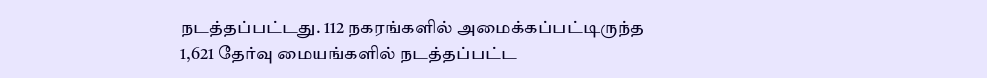நடத்தப்பட்டது. 112 நகரங்களில் அமைக்கப்பட்டிருந்த 1,621 தேர்வு மையங்களில் நடத்தப்பட்ட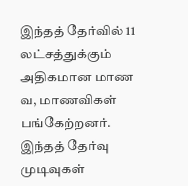இந்தத் தேர்வில் 11 லட்சத்துக்கும் அதிகமான மாண வ, மாணவிகள் பங்கேற்றனர். இந்தத் தேர்வு முடிவுகள்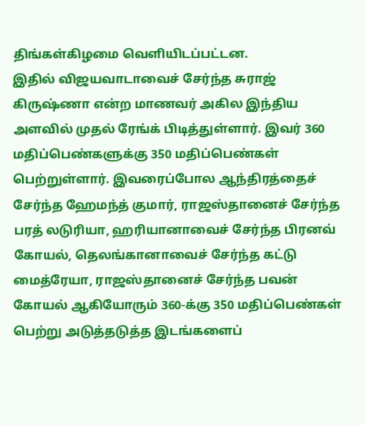திங்கள்கிழமை வெளியிடப்பட்டன.
இதில் விஜயவாடாவைச் சேர்ந்த சுராஜ் கிருஷ்ணா என்ற மாணவர் அகில இந்திய அளவில் முதல் ரேங்க் பிடித்துள்ளார். இவர் 360 மதிப்பெண்களுக்கு 350 மதிப்பெண்கள் பெற்றுள்ளார். இவரைப்போல ஆந்திரத்தைச் சேர்ந்த ஹேமந்த் குமார், ராஜஸ்தானைச் சேர்ந்த பரத் லடுரியா, ஹரியானாவைச் சேர்ந்த பிரனவ் கோயல், தெலங்கானாவைச் சேர்ந்த கட்டு மைத்ரேயா, ராஜஸ்தானைச் சேர்ந்த பவன் கோயல் ஆகியோரும் 360-க்கு 350 மதிப்பெண்கள் பெற்று அடுத்தடுத்த இடங்களைப்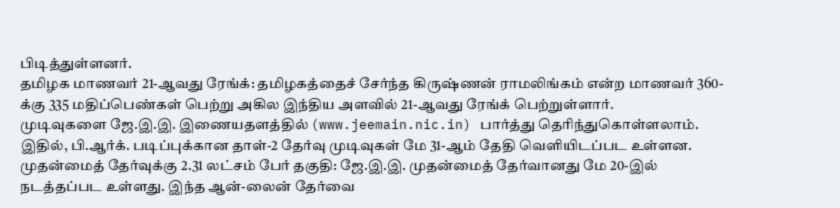பிடித்துள்ளனர்.
தமிழக மாணவர் 21-ஆவது ரேங்க்: தமிழகத்தைச் சேர்ந்த கிருஷ்ணன் ராமலிங்கம் என்ற மாணவர் 360-க்கு 335 மதிப்பெண்கள் பெற்று அகில இந்திய அளவில் 21-ஆவது ரேங்க் பெற்றுள்ளார்.
முடிவுகளை ஜே.இ.இ. இணையதளத்தில் (www.jeemain.nic.in) பார்த்து தெரிந்துகொள்ளலாம். இதில், பி.ஆர்க். படிப்புக்கான தாள்-2 தேர்வு முடிவுகள் மே 31-ஆம் தேதி வெளியிடப்பட உள்ளன.
முதன்மைத் தேர்வுக்கு 2.31 லட்சம் பேர் தகுதி: ஜே.இ.இ. முதன்மைத் தேர்வானது மே 20-இல் நடத்தப்பட உள்ளது. இந்த ஆன்-லைன் தேர்வை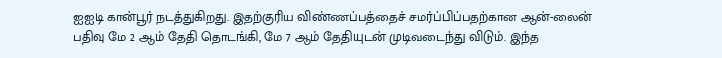ஐஐடி கான்பூர் நடத்துகிறது. இதற்குரிய விண்ணப்பத்தைச் சமர்ப்பிப்பதற்கான ஆன்-லைன் பதிவு மே 2 ஆம் தேதி தொடங்கி, மே 7 ஆம் தேதியுடன் முடிவடைந்து விடும். இந்த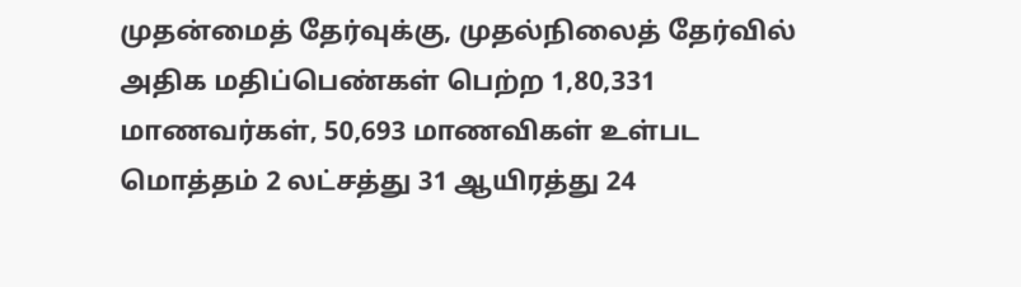முதன்மைத் தேர்வுக்கு, முதல்நிலைத் தேர்வில் அதிக மதிப்பெண்கள் பெற்ற 1,80,331 மாணவர்கள், 50,693 மாணவிகள் உள்பட மொத்தம் 2 லட்சத்து 31 ஆயிரத்து 24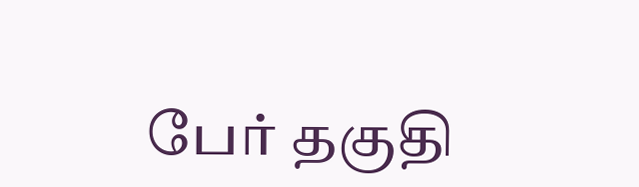பேர் தகுதி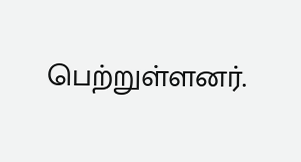பெற்றுள்ளனர்.